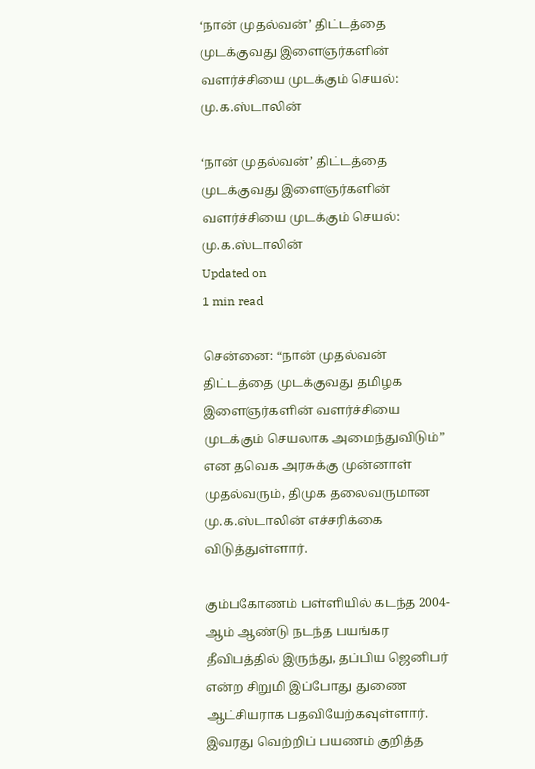‘நான் முதல்வன்’ திட்டத்தை முடக்குவது இளைஞர்களின் வளர்ச்சியை முடக்கும் செயல்: மு.க.ஸ்டாலின்

‘நான் முதல்வன்’ திட்டத்தை முடக்குவது இளைஞர்களின் வளர்ச்சியை முடக்கும் செயல்: மு.க.ஸ்டாலின்
Updated on
1 min read

சென்னை: “நான் முதல்வன் திட்டத்தை முடக்குவது தமிழக இளைஞர்களின் வளர்ச்சியை முடக்கும் செயலாக அமைந்துவிடும்” என தவெக அரசுக்கு முன்னாள் முதல்வரும், திமுக தலைவருமான மு.க.ஸ்டாலின் எச்சரிக்கை விடுத்துள்ளார்.

கும்பகோணம் பள்ளியில் கடந்த 2004-ஆம் ஆண்டு நடந்த பயங்கர தீவிபத்தில் இருந்து, தப்பிய ஜெனிபர் என்ற சிறுமி இப்போது துணை ஆட்சியராக பதவியேற்கவுள்ளார். இவரது வெற்றிப் பயணம் குறித்த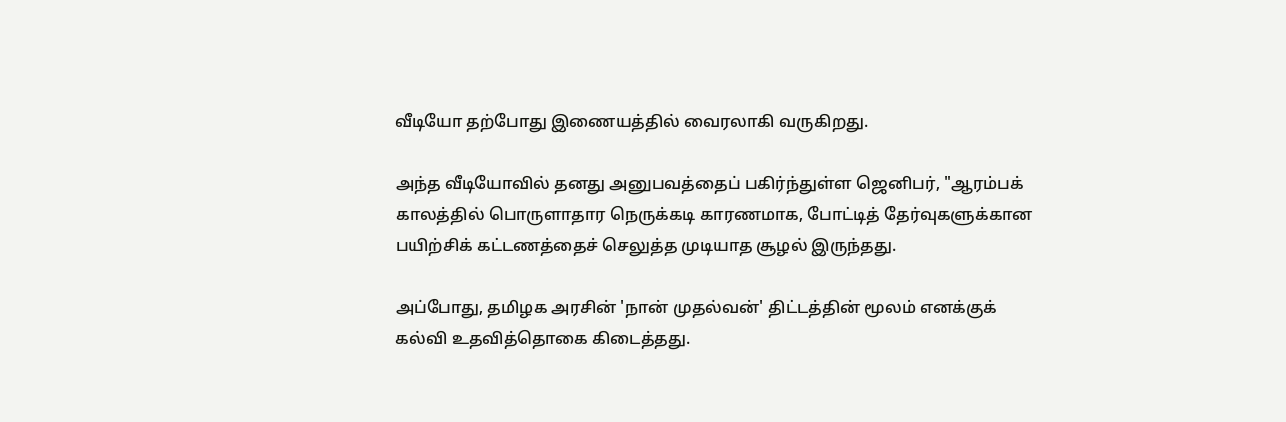வீடியோ தற்போது இணையத்தில் வைரலாகி வருகிறது.

அந்த வீடியோவில் தனது அனுபவத்தைப் பகிர்ந்துள்ள ஜெனிபர், "ஆரம்பக் காலத்தில் பொருளாதார நெருக்கடி காரணமாக, போட்டித் தேர்வுகளுக்கான பயிற்சிக் கட்டணத்தைச் செலுத்த முடியாத சூழல் இருந்தது.

அப்போது, தமிழக அரசின் 'நான் முதல்வன்' திட்டத்தின் மூலம் எனக்குக் கல்வி உதவித்தொகை கிடைத்தது.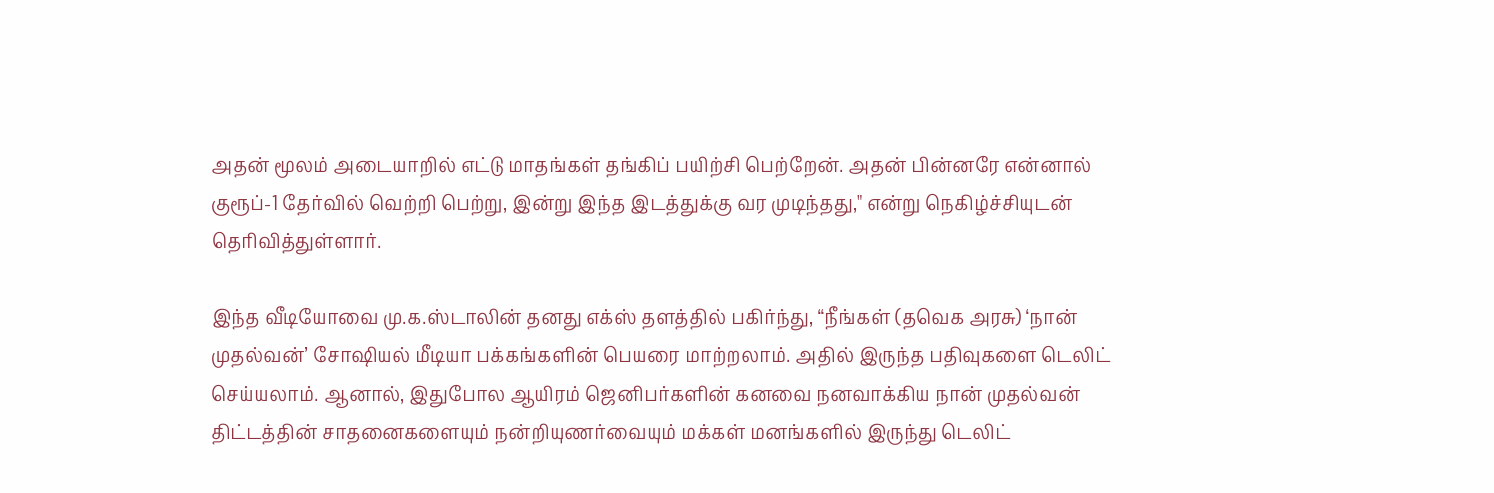அதன் மூலம் அடையாறில் எட்டு மாதங்கள் தங்கிப் பயிற்சி பெற்றேன். அதன் பின்னரே என்னால் குரூப்-1 தேர்வில் வெற்றி பெற்று, இன்று இந்த இடத்துக்கு வர முடிந்தது," என்று நெகிழ்ச்சியுடன் தெரிவித்துள்ளார்.

இந்த வீடியோவை மு.க.ஸ்டாலின் தனது எக்ஸ் தளத்தில் பகிர்ந்து, “நீங்கள் (தவெக அரசு) ‘நான் முதல்வன்’ சோஷியல் மீடியா பக்கங்களின் பெயரை மாற்றலாம். அதில் இருந்த பதிவுகளை டெலிட் செய்யலாம். ஆனால், இதுபோல ஆயிரம் ஜெனிபர்களின் கனவை நனவாக்கிய நான் முதல்வன் திட்டத்தின் சாதனைகளையும் நன்றியுணர்வையும் மக்கள் மனங்களில் இருந்து டெலிட்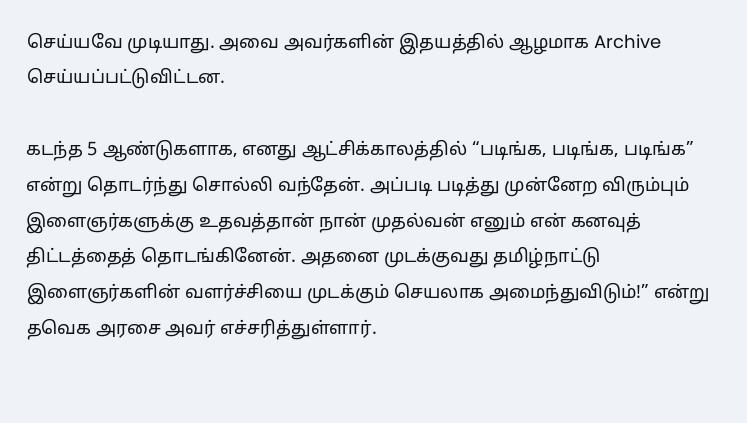செய்யவே முடியாது. அவை அவர்களின் இதயத்தில் ஆழமாக Archive செய்யப்பட்டுவிட்டன.

கடந்த 5 ஆண்டுகளாக, எனது ஆட்சிக்காலத்தில் “படிங்க, படிங்க, படிங்க” என்று தொடர்ந்து சொல்லி வந்தேன். அப்படி படித்து முன்னேற விரும்பும் இளைஞர்களுக்கு உதவத்தான் நான் முதல்வன் எனும் என் கனவுத் திட்டத்தைத் தொடங்கினேன். அதனை முடக்குவது தமிழ்நாட்டு இளைஞர்களின் வளர்ச்சியை முடக்கும் செயலாக அமைந்துவிடும்!” என்று தவெக அரசை அவர் எச்சரித்துள்ளார்.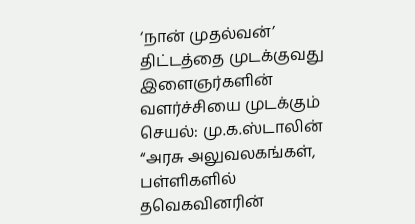‘நான் முதல்வன்’ திட்டத்தை முடக்குவது இளைஞர்களின் வளர்ச்சியை முடக்கும் செயல்: மு.க.ஸ்டாலின்
“அரசு அலுவலகங்கள், பள்ளிகளில் தவெகவினரின்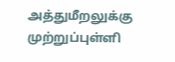அத்துமீறலுக்கு முற்றுப்புள்ளி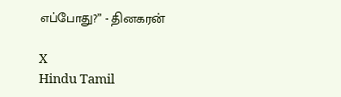எப்போது?” - தினகரன்

X
Hindu Tamil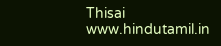Thisai
www.hindutamil.in